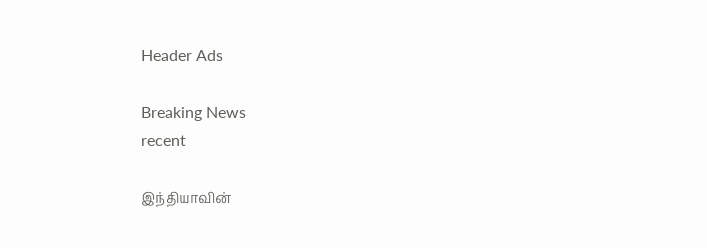Header Ads

Breaking News
recent

இந்தியாவின்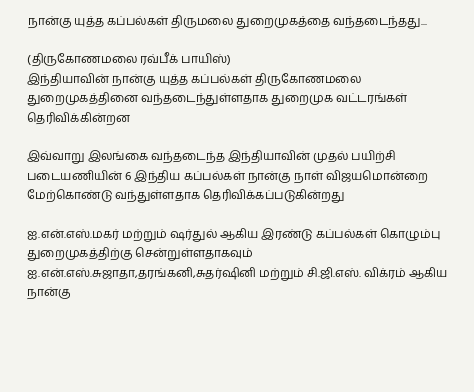நான்கு யுத்த கப்பல்கள் திருமலை துறைமுகத்தை வந்தடைந்தது...

(திருகோணமலை ரவ்பீக் பாயிஸ்)
இந்தியாவின் நான்கு யுத்த கப்பல்கள் திருகோணமலை துறைமுகத்தினை வந்தடைந்துள்ளதாக துறைமுக வட்டரங்கள் தெரிவிக்கின்றன

இவ்வாறு இலங்கை வந்தடைந்த இந்தியாவின் முதல் பயிற்சி படையணியின் 6 இந்திய கப்பல்கள் நான்கு நாள் விஜயமொன்றை மேற்கொண்டு வந்துள்ளதாக தெரிவிக்கப்படுகின்றது

ஐ.என்.எஸ்.மகர் மற்றும் ஷர்துல் ஆகிய இரண்டு கப்பல்கள் கொழும்பு துறைமுகத்திற்கு சென்றுள்ளதாகவும் ஐ.என்.எஸ்.சுஜாதா,தரங்கனி,சுதர்ஷினி மற்றும் சி.ஜி.எஸ். விக்ரம் ஆகிய நான்கு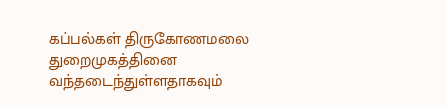கப்பல்கள் திருகோணமலை துறைமுகத்தினை வந்தடைந்துள்ளதாகவும்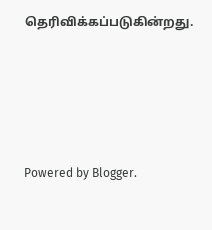தெரிவிக்கப்படுகின்றது.





Powered by Blogger.